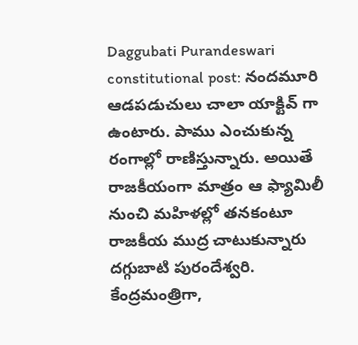Daggubati Purandeswari constitutional post: నందమూరి ఆడపడుచులు చాలా యాక్టివ్ గా ఉంటారు. పాము ఎంచుకున్న రంగాల్లో రాణిస్తున్నారు. అయితే రాజకీయంగా మాత్రం ఆ ఫ్యామిలీ నుంచి మహిళల్లో తనకంటూ రాజకీయ ముద్ర చాటుకున్నారు దగ్గుబాటి పురందేశ్వరి. కేంద్రమంత్రిగా,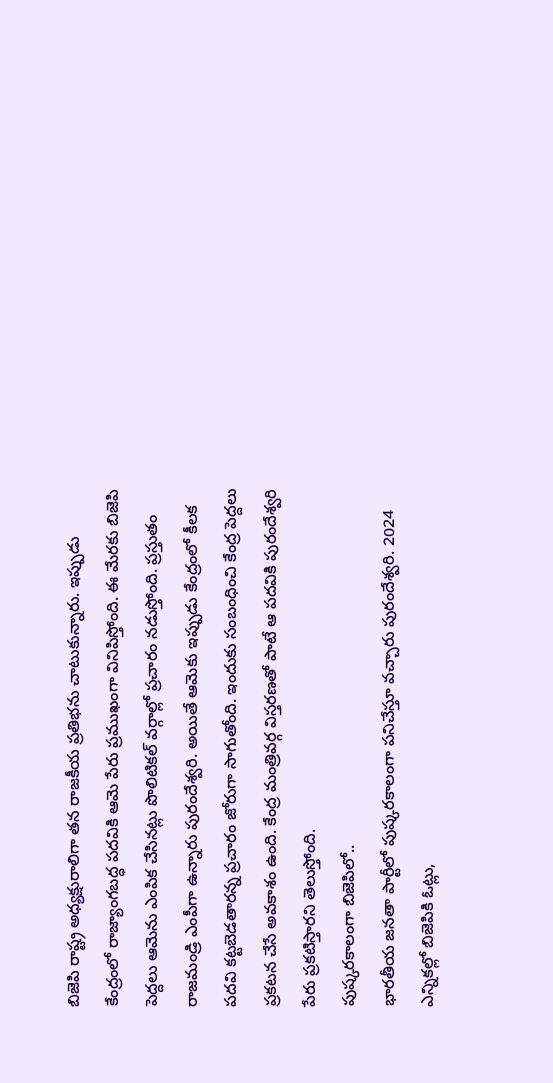బిజెపి రాష్ట్ర అధ్యక్షురాలిగా తన రాజకీయ ప్రతిభను చాటుకున్నారు. ఇప్పుడు కేంద్రంలో రాజ్యాంగబద్ధ పదవికి ఆమె పేరు ప్రముఖంగా వినిపిస్తోంది. ఈ మేరకు బిజెపి పెద్దలు ఆమెను ఎంపిక చేసినట్లు పొలిటికల్ వర్గాల్లో ప్రచారం నడుస్తోంది. ప్రస్తుతం రాజమండ్రి ఎంపీగా ఉన్నారు పురందేశ్వరి. అయితే ఆమెకు ఇప్పుడు కేంద్రంలో కీలక పదవి కట్టబెడతారన్న ప్రచారం జోరుగా సాగుతోంది. ఇందుకు సంబంధించి కేంద్ర పెద్దలు ప్రకటన చేసే అవకాశం ఉంది. కేంద్ర మంత్రివర్గ విస్తరణతో పాటే ఆ పదవికి పురందేశ్వరి పేరు ప్రకటిస్తారని తెలుస్తోంది.
పుష్కరకాలంగా బిజెపిలో..
భారతీయ జనతా పార్టీలో పుష్కరకాలంగా పనిచేస్తూ వచ్చారు పురందేశ్వరి. 2024 ఎన్నికల్లో బిజెపికి ఓట్లు,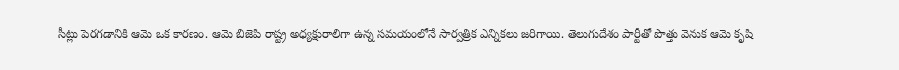సీట్లు పెరగడానికి ఆమె ఒక కారణం. ఆమె బిజెపి రాష్ట్ర అధ్యక్షురాలిగా ఉన్న సమయంలోనే సార్వత్రిక ఎన్నికలు జరిగాయి. తెలుగుదేశం పార్టీతో పొత్తు వెనుక ఆమె కృషి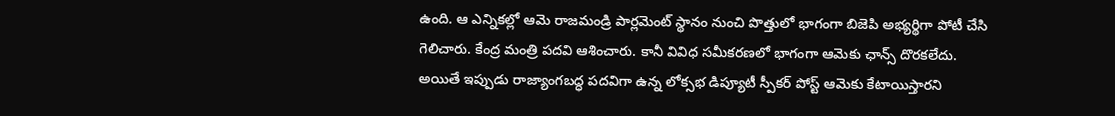ఉంది. ఆ ఎన్నికల్లో ఆమె రాజమండ్రి పార్లమెంట్ స్థానం నుంచి పొత్తులో భాగంగా బిజెపి అభ్యర్థిగా పోటీ చేసి గెలిచారు. కేంద్ర మంత్రి పదవి ఆశించారు. కానీ వివిధ సమీకరణలో భాగంగా ఆమెకు ఛాన్స్ దొరకలేదు. అయితే ఇప్పుడు రాజ్యాంగబద్ధ పదవిగా ఉన్న లోక్సభ డిప్యూటీ స్పీకర్ పోస్ట్ ఆమెకు కేటాయిస్తారని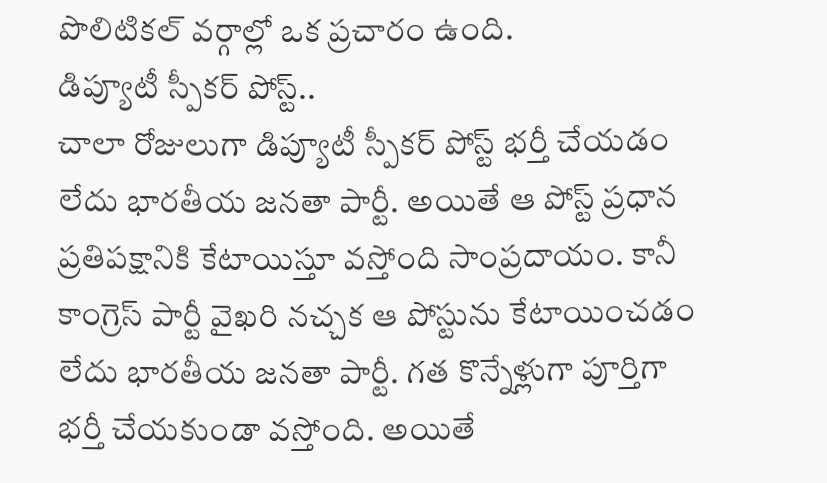పొలిటికల్ వర్గాల్లో ఒక ప్రచారం ఉంది.
డిప్యూటీ స్పీకర్ పోస్ట్..
చాలా రోజులుగా డిప్యూటీ స్పీకర్ పోస్ట్ భర్తీ చేయడం లేదు భారతీయ జనతా పార్టీ. అయితే ఆ పోస్ట్ ప్రధాన ప్రతిపక్షానికి కేటాయిస్తూ వస్తోంది సాంప్రదాయం. కానీ కాంగ్రెస్ పార్టీ వైఖరి నచ్చక ఆ పోస్టును కేటాయించడం లేదు భారతీయ జనతా పార్టీ. గత కొన్నేళ్లుగా పూర్తిగా భర్తీ చేయకుండా వస్తోంది. అయితే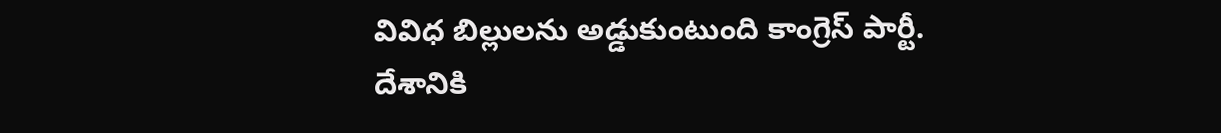వివిధ బిల్లులను అడ్డుకుంటుంది కాంగ్రెస్ పార్టీ. దేశానికి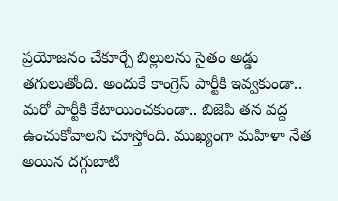ప్రయోజనం చేకూర్చే బిల్లులను సైతం అడ్డు తగులుతోంది. అందుకే కాంగ్రెస్ పార్టీకి ఇవ్వకుండా.. మరో పార్టీకి కేటాయించకుండా.. బిజెపి తన వద్ద ఉంచుకోవాలని చూస్తోంది. ముఖ్యంగా మహిళా నేత అయిన దగ్గుబాటి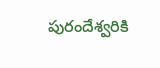పురందేశ్వరికి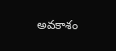అవకాశం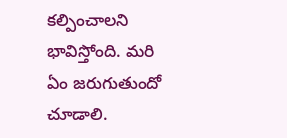కల్పించాలని భావిస్తోంది. మరి ఏం జరుగుతుందో చూడాలి.